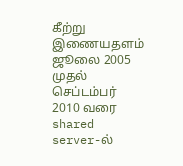கீற்று இணையதளம் ஜூலை 2005 முதல் செப்டம்பர் 2010 வரை shared server-ல்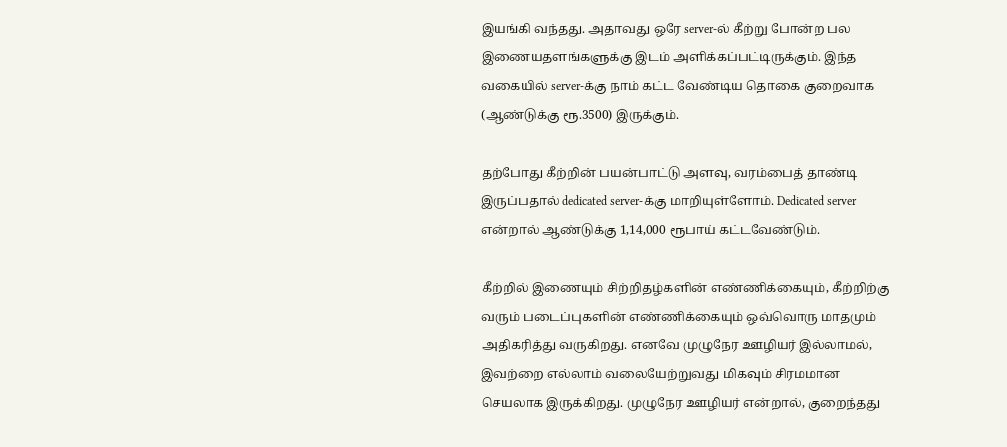இயங்கி வந்தது. அதாவது ஒரே server-ல் கீற்று போன்ற பல இணையதளங்களுக்கு இடம் அளிக்கப்பட்டிருக்கும். இந்த வகையில் server-க்கு நாம் கட்ட வேண்டிய தொகை குறைவாக  (ஆண்டுக்கு ரூ.3500) இருக்கும்.

தற்போது கீற்றின் பயன்பாட்டு அளவு, வரம்பைத் தாண்டி இருப்பதால் dedicated server-க்கு மாறியுள்ளோம். Dedicated server என்றால் ஆண்டுக்கு 1,14,000 ரூபாய் கட்டவேண்டும்.

கீற்றில் இணையும் சிற்றிதழ்களின் எண்ணிக்கையும், கீற்றிற்கு வரும் படைப்புகளின் எண்ணிக்கையும் ஒவ்வொரு மாதமும் அதிகரித்து வருகிறது. எனவே முழுநேர ஊழியர் இல்லாமல், இவற்றை எல்லாம் வலையேற்றுவது மிகவும் சிரமமான செயலாக இருக்கிறது. முழுநேர ஊழியர் என்றால், குறைந்தது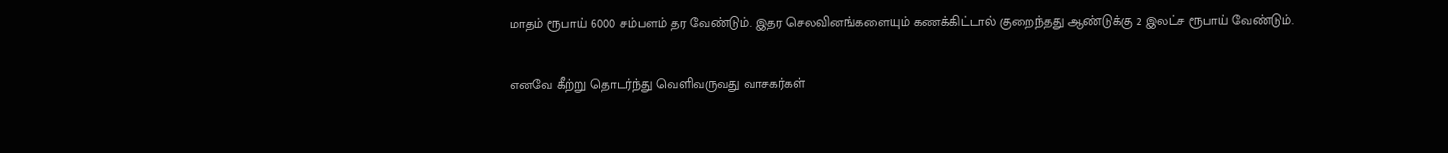மாதம் ரூபாய் 6000 சம்பளம் தர வேண்டும். இதர செலவினங்களையும் கணக்கிட்டால் குறைந்தது ஆண்டுக்கு 2 இலட்ச ரூபாய் வேண்டும்.

எனவே கீற்று தொடர்ந்து வெளிவருவது வாசகர்கள்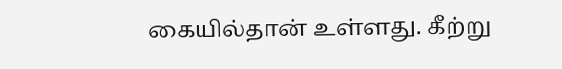கையில்தான் உள்ளது. கீற்று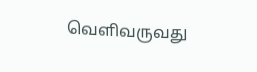வெளிவருவது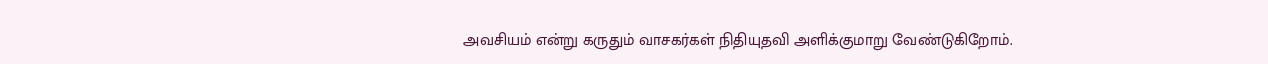அவசியம் என்று கருதும் வாசகர்கள் நிதியுதவி அளிக்குமாறு வேண்டுகிறோம்.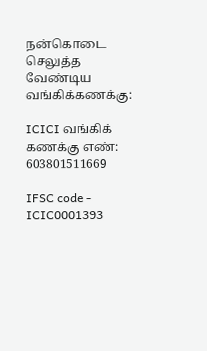நன்கொடை செலுத்த வேண்டிய வங்கிக்கணக்கு:

ICICI வங்கிக் கணக்கு எண்: 603801511669

IFSC code - ICIC0001393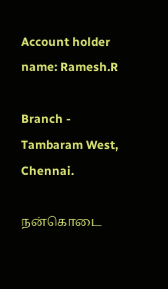Account holder name: Ramesh.R

Branch - Tambaram West, Chennai.

நன்கொடை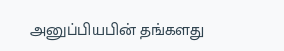அனுப்பியபின் தங்களது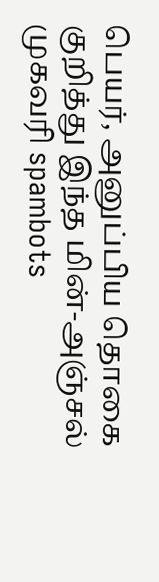பெயர், அனுப்பிய தொகை குறித்து இந்த மின்-அஞ்சல் முகவரி spambots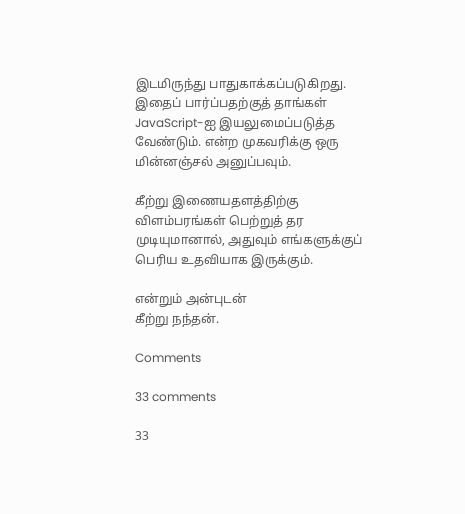இடமிருந்து பாதுகாக்கப்படுகிறது. இதைப் பார்ப்பதற்குத் தாங்கள் JavaScript-ஐ இயலுமைப்படுத்த வேண்டும். என்ற முகவரிக்கு ஒரு மின்னஞ்சல் அனுப்பவும்.

கீற்று இணையதளத்திற்கு விளம்பரங்கள் பெற்றுத் தர முடியுமானால், அதுவும் எங்களுக்குப் பெரிய உதவியாக இருக்கும்.

என்றும் அன்புடன்
கீற்று நந்தன்.

Comments

33 comments

33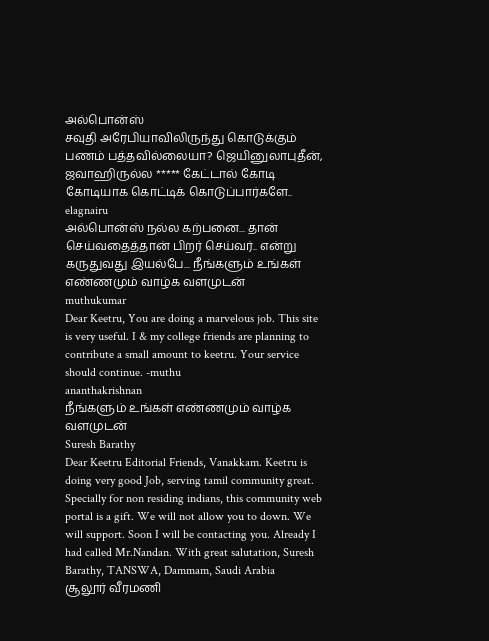அல்பொன்ஸ்
சவுதி அரேபியாவிலிருந்து கொடுக்கும் பணம் பத்தவில்லையா? ஜெயினுலாபுதீன், ஜவாஹிருல்ல ***** கேட்டால் கோடி கோடியாக கொட்டிக் கொடுப்பார்களே..
elagnairu
அல்பொன்ஸ் நல்ல கற்பனை... தான் செய்வதைத்தான் பிறர் செய்வர்.. என்று கருதுவது இயல்பே... நீங்களும் உங்கள் எண்ணமும் வாழ்க வளமுடன்
muthukumar
Dear Keetru, You are doing a marvelous job. This site is very useful. I & my college friends are planning to contribute a small amount to keetru. Your service should continue. -muthu
ananthakrishnan
நீங்களும் உங்கள் எண்ணமும் வாழ்க வளமுடன்
Suresh Barathy
Dear Keetru Editorial Friends, Vanakkam. Keetru is doing very good Job, serving tamil community great. Specially for non residing indians, this community web portal is a gift. We will not allow you to down. We will support. Soon I will be contacting you. Already I had called Mr.Nandan. With great salutation, Suresh Barathy, TANSWA, Dammam, Saudi Arabia
சூலூர் வீரமணி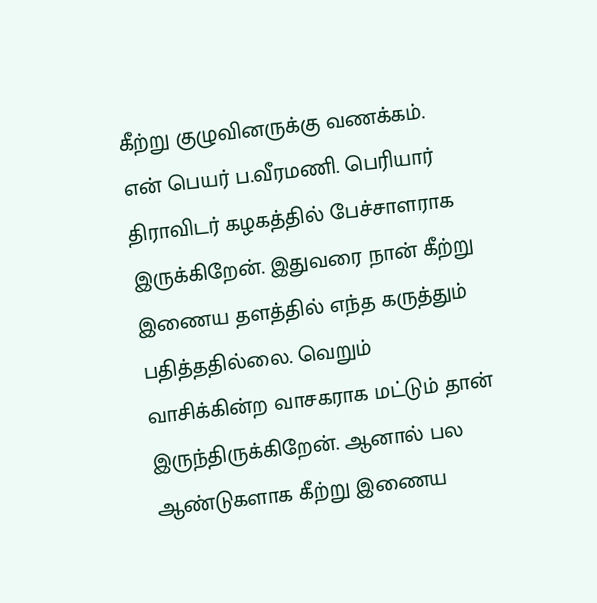கீற்று குழுவினருக்கு வணக்கம். என் பெயர் ப.வீரமணி. பெரியார் திராவிடர் கழகத்தில் பேச்சாளராக இருக்கிறேன். இதுவரை நான் கீற்று இணைய தளத்தில் எந்த கருத்தும் பதித்ததில்லை. வெறும் வாசிக்கின்ற வாசகராக மட்டும் தான் இருந்திருக்கிறேன். ஆனால் பல ஆண்டுகளாக கீற்று இணைய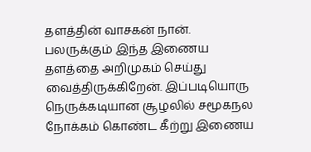தளத்தின் வாசகன் நான். பலருக்கும் இந்த இணைய தளத்தை அறிமுகம் செய்து வைத்திருக்கிறேன். இப்படியொரு நெருக்கடியான சூழலில் சமூகநல நோக்கம் கொண்ட கீற்று இணைய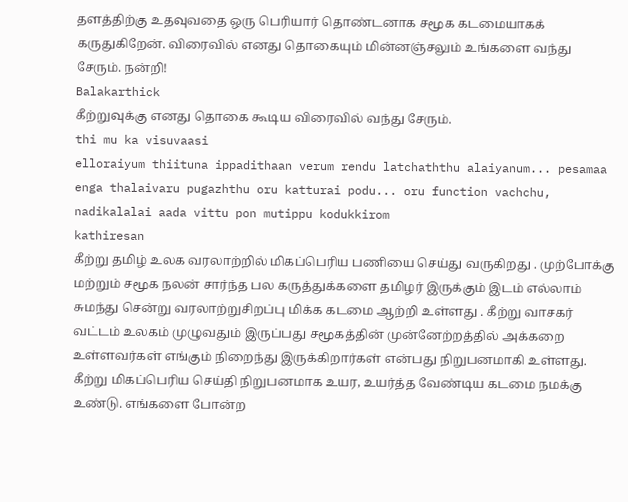தளத்திற்கு உதவுவதை ஒரு பெரியார் தொண்டனாக சமூக கடமையாகக் கருதுகிறேன். விரைவில் எனது தொகையும் மின்னஞ்சலும் உங்களை வந்து சேரும். நன்றி!
Balakarthick
கீற்றுவுக்கு எனது தொகை கூடிய விரைவில் வந்து சேரும்.
thi mu ka visuvaasi
elloraiyum thiituna ippadithaan verum rendu latchaththu alaiyanum... pesamaa enga thalaivaru pugazhthu oru katturai podu... oru function vachchu, nadikalalai aada vittu pon mutippu kodukkirom
kathiresan
கீற்று தமிழ் உலக வரலாற்றில் மிகப்பெரிய பணியை செய்து வருகிறது . முற்போக்கு மற்றும் சமூக நலன் சார்ந்த பல கருத்துக்களை தமிழர் இருக்கும் இடம் எல்லாம் சுமந்து சென்று வரலாற்றுசிறப்பு மிக்க கடமை ஆற்றி உள்ளது . கீற்று வாசகர் வட்டம் உலகம் முழுவதும் இருப்பது சமூகத்தின் முன்னேற்றத்தில் அக்கறை உள்ளவர்கள் எங்கும் நிறைந்து இருக்கிறார்கள் என்பது நிறுபனமாகி உள்ளது. கீற்று மிகப்பெரிய செய்தி நிறுபனமாக உயர, உயர்த்த வேண்டிய கடமை நமக்கு உண்டு. எங்களை போன்ற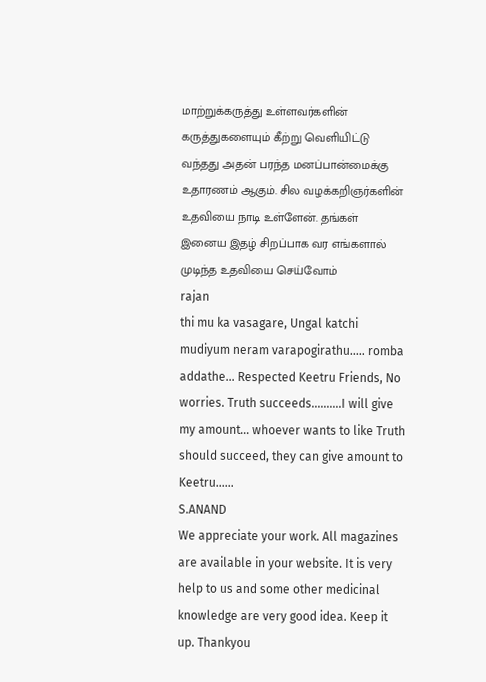மாற்றுக்கருத்து உள்ளவர்களின் கருத்துகளையும் கீற்று வெளியிட்டு வந்தது அதன் பரந்த மனப்பான்மைக்கு உதாரணம் ஆகும். சில வழக்கறிஞர்களின் உதவியை நாடி உள்ளேன். தங்கள் இனைய இதழ் சிறப்பாக வர எங்களால் முடிந்த உதவியை செய்வோம்
rajan
thi mu ka vasagare, Ungal katchi mudiyum neram varapogirathu..... romba addathe... Respected Keetru Friends, No worries. Truth succeeds..........I will give my amount... whoever wants to like Truth should succeed, they can give amount to Keetru......
S.ANAND
We appreciate your work. All magazines are available in your website. It is very help to us and some other medicinal knowledge are very good idea. Keep it up. Thankyou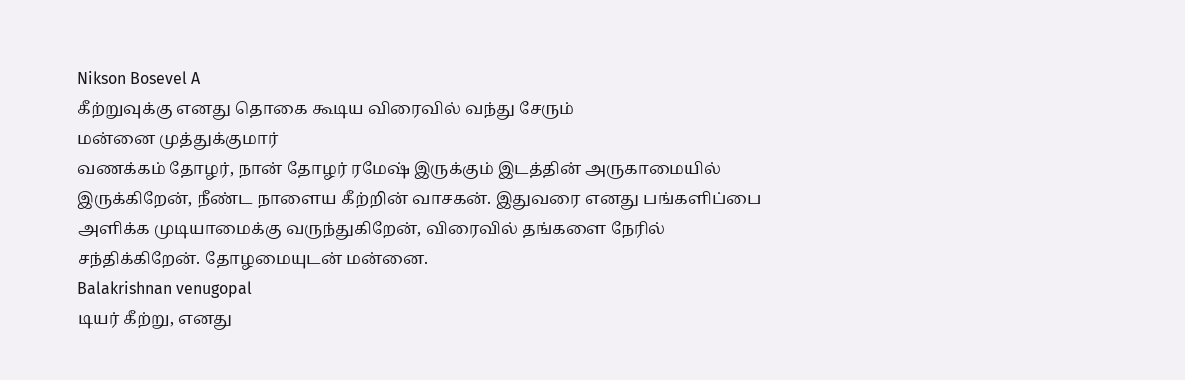Nikson Bosevel A
கீற்றுவுக்கு எனது தொகை கூடிய விரைவில் வந்து சேரும்
மன்னை முத்துக்குமார்
வணக்கம் தோழர், நான் தோழர் ரமேஷ் இருக்கும் இடத்தின் அருகாமையில் இருக்கிறேன், நீண்ட நாளைய கீற்றின் வாசகன். இதுவரை எனது பங்களிப்பை அளிக்க முடியாமைக்கு வருந்துகிறேன், விரைவில் தங்களை நேரில் சந்திக்கிறேன். தோழமையுடன் மன்னை.
Balakrishnan venugopal
டியர் கீற்று, எனது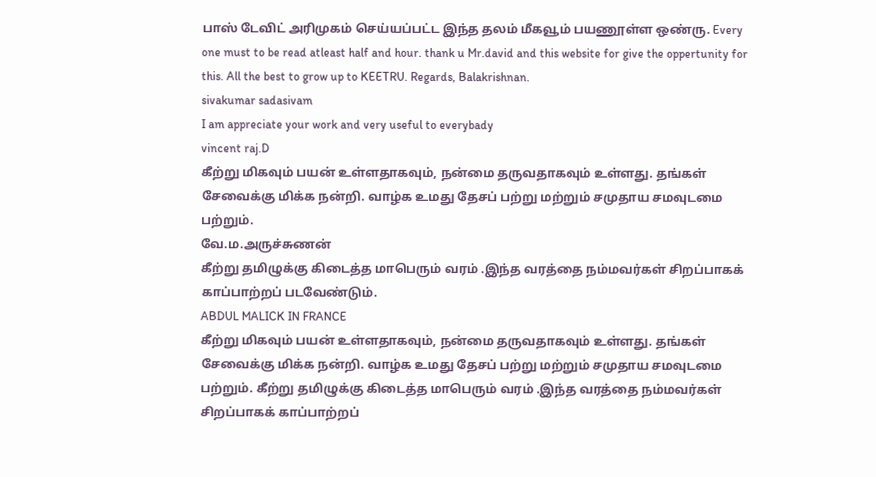பாஸ் டேவிட் அரிமுகம் செய்யப்பட்ட இந்த தலம் மீகவூம் பயணூள்ள ஒண்ரு. Every one must to be read atleast half and hour. thank u Mr.david and this website for give the oppertunity for this. All the best to grow up to KEETRU. Regards, Balakrishnan.
sivakumar sadasivam
I am appreciate your work and very useful to everybady
vincent raj.D
கீற்று மிகவும் பயன் உள்ளதாகவும், நன்மை தருவதாகவும் உள்ளது. தங்கள் சேவைக்கு மிக்க நன்றி. வாழ்க உமது தேசப் பற்று மற்றும் சமுதாய சமவுடமை பற்றும்.
வே.ம.அருச்சுணன்
கீற்று தமிழுக்கு கிடைத்த மாபெரும் வரம் .இந்த வரத்தை நம்மவர்கள் சிறப்பாகக் காப்பாற்றப் படவேண்டும்.
ABDUL MALICK IN FRANCE
கீற்று மிகவும் பயன் உள்ளதாகவும், நன்மை தருவதாகவும் உள்ளது. தங்கள் சேவைக்கு மிக்க நன்றி. வாழ்க உமது தேசப் பற்று மற்றும் சமுதாய சமவுடமை பற்றும். கீற்று தமிழுக்கு கிடைத்த மாபெரும் வரம் .இந்த வரத்தை நம்மவர்கள் சிறப்பாகக் காப்பாற்றப்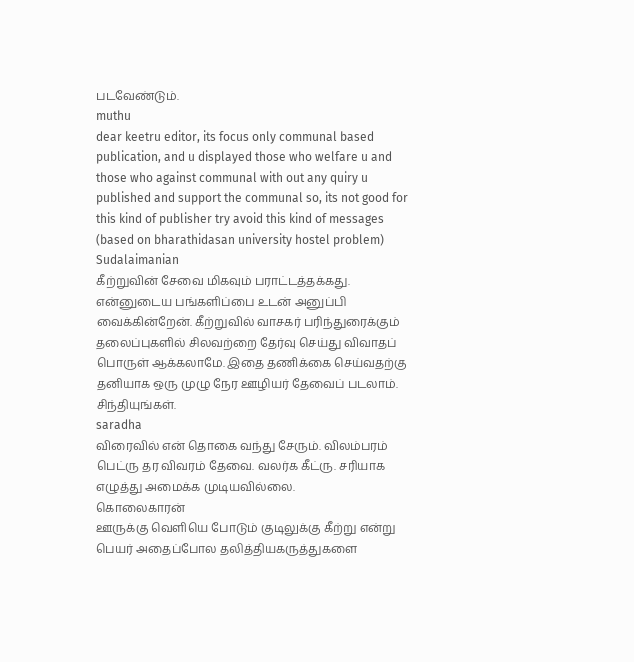படவேண்டும்.
muthu
dear keetru editor, its focus only communal based publication, and u displayed those who welfare u and those who against communal with out any quiry u published and support the communal so, its not good for this kind of publisher try avoid this kind of messages (based on bharathidasan university hostel problem)
Sudalaimanian
கீற்றுவின் சேவை மிகவும் பராட்டத்தக்கது. என்னுடைய பங்களிப்பை உடன் அனுப்பி வைக்கின்றேன். கீற்றுவில் வாசகர் பரிந்துரைக்கும் தலைப்புகளில் சிலவற்றை தேர்வு செய்து விவாதப் பொருள் ஆக்கலாமே. இதை தணிக்கை செய்வதற்கு தனியாக ஒரு முழு நேர ஊழியர் தேவைப் படலாம். சிந்தியுங்கள்.
saradha
விரைவில் என் தொகை வந்து சேரும். விலம்பரம் பெட்ரு தர விவரம் தேவை. வலர்க கீட்ரு. சரியாக எழுத்து அமைக்க முடியவில்லை.
கொலைகாரன்
ஊருக்கு வெளியெ போடும் குடிலுக்கு கீற்று என்று பெயர் அதைப்போல தலித்தியகருத்துகளை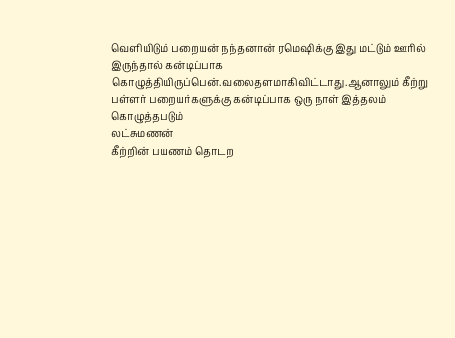வெளியிடும் பறையன் நந்தனான் ரமெஷிக்கு இது மட்டும் ஊரில் இருந்தால் கன்டிப்பாக கொழுத்தியிருப்பென்.வலைதளமாகிவிட்டாது.ஆனாலும் கீற்று பள்ளர் பறையர்களுக்கு கன்டிப்பாக ஒரு நாள் இத்தலம் கொழுத்தபடும்
லட்சுமணன்
கீற்றின் பயணம் தொடற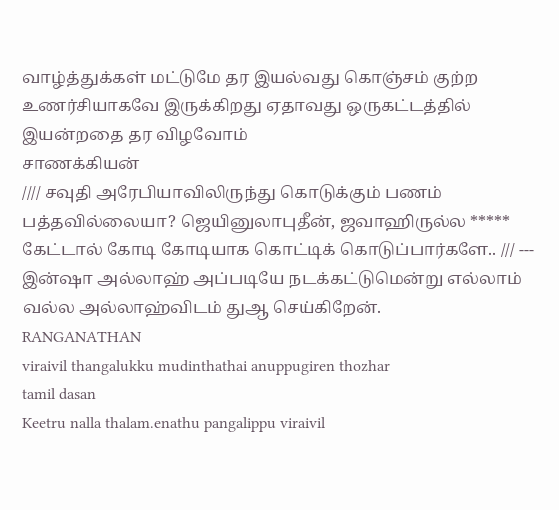வாழ்த்துக்கள் மட்டுமே தர இயல்வது கொஞ்சம் குற்ற உணர்சியாகவே இருக்கிறது ஏதாவது ஒருகட்டத்தில் இயன்றதை தர விழவோம்
சாணக்கியன்
//// சவுதி அரேபியாவிலிருந்து கொடுக்கும் பணம் பத்தவில்லையா? ஜெயினுலாபுதீன், ஜவாஹிருல்ல ***** கேட்டால் கோடி கோடியாக கொட்டிக் கொடுப்பார்களே.. /// --- இன்ஷா அல்லாஹ் அப்படியே நடக்கட்டுமென்று எல்லாம் வல்ல அல்லாஹ்விடம் துஆ செய்கிறேன்.
RANGANATHAN
viraivil thangalukku mudinthathai anuppugiren thozhar
tamil dasan
Keetru nalla thalam.enathu pangalippu viraivil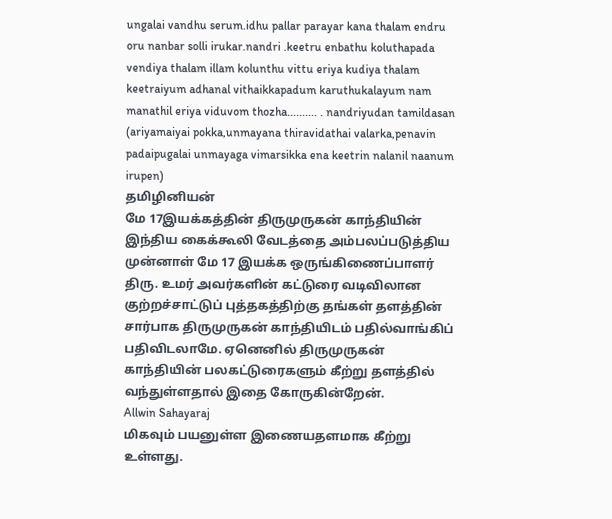ungalai vandhu serum.idhu pallar parayar kana thalam endru oru nanbar solli irukar.nandri .keetru enbathu koluthapada vendiya thalam illam kolunthu vittu eriya kudiya thalam keetraiyum adhanal vithaikkapadum karuthukalayum nam manathil eriya viduvom thozha.......... . nandriyudan tamildasan (ariyamaiyai pokka,unmayana thiravidathai valarka,penavin padaipugalai unmayaga vimarsikka ena keetrin nalanil naanum irupen)
தமிழினியன்
மே 17இயக்கத்தின் திருமுருகன் காந்தியின் இந்திய கைக்கூலி வேடத்தை அம்பலப்படுத்திய முன்னாள் மே 17 இயக்க ஒருங்கிணைப்பாளர் திரு. உமர் அவர்களின் கட்டுரை வடிவிலான குற்றச்சாட்டுப் புத்தகத்திற்கு தங்கள் தளத்தின் சார்பாக திருமுருகன் காந்தியிடம் பதில்வாங்கிப் பதிவிடலாமே. ஏனெனில் திருமுருகன் காந்தியின் பலகட்டுரைகளும் கீற்று தளத்தில் வந்துள்ளதால் இதை கோருகின்றேன்.
Allwin Sahayaraj
மிகவும் பயனுள்ள இணையதளமாக கீற்று உள்ளது.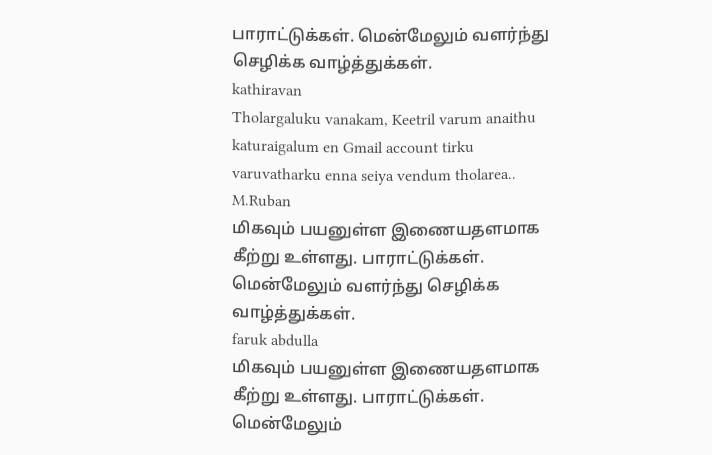பாராட்டுக்கள். மென்மேலும் வளர்ந்து செழிக்க வாழ்த்துக்கள்.
kathiravan
Tholargaluku vanakam, Keetril varum anaithu katuraigalum en Gmail account tirku varuvatharku enna seiya vendum tholarea..
M.Ruban
மிகவும் பயனுள்ள இணையதளமாக கீற்று உள்ளது. பாராட்டுக்கள். மென்மேலும் வளர்ந்து செழிக்க வாழ்த்துக்கள்.
faruk abdulla
மிகவும் பயனுள்ள இணையதளமாக கீற்று உள்ளது. பாராட்டுக்கள். மென்மேலும்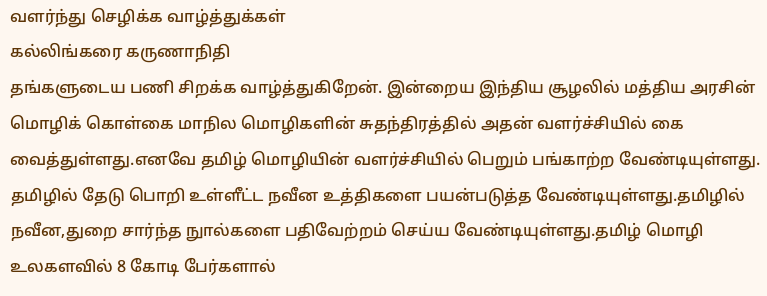வளர்ந்து செழிக்க வாழ்த்துக்கள்
கல்லிங்கரை கருணாநிதி
தங்களுடைய பணி சிறக்க வாழ்த்துகிறேன். இன்றைய இந்திய சூழலில் மத்திய அரசின் மொழிக் கொள்கை மாநில மொழிகளின் சுதந்திரத்தில் அதன் வளர்ச்சியில் கை வைத்துள்ளது.எனவே தமிழ் மொழியின் வளர்ச்சியில் பெறும் பங்காற்ற வேண்டியுள்ளது. தமிழில் தேடு பொறி உள்ளீட்ட நவீன உத்திகளை பயன்படுத்த வேண்டியுள்ளது.தமிழில் நவீன,துறை சார்ந்த நுால்களை பதிவேற்றம் செய்ய வேண்டியுள்ளது.தமிழ் மொழி உலகளவில் 8 கோடி பேர்களால்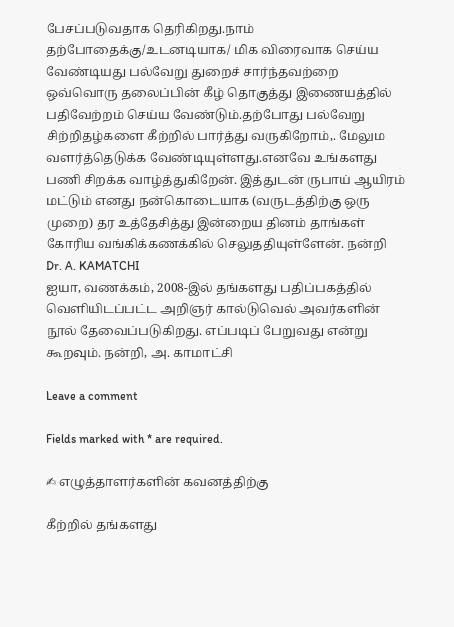பேசப்படுவதாக தெரிகிறது.நாம் தற்போதைக்கு/உடனடியாக/ மிக விரைவாக செய்ய வேண்டியது பல்வேறு துறைச் சார்ந்தவற்றை ஒவ்வொரு தலைப்பின் கீழ் தொகுத்து இணையத்தில் பதிவேற்றம் செய்ய வேண்டும்.தற்போது பல்வேறு சிற்றிதழ்களை கீற்றில் பார்த்து வருகிறோம்,. மேலும வளர்த்தெடுக்க வேண்டியுள்ளது.எனவே உங்களது பணி சிறக்க வாழ்த்துகிறேன். இத்துடன் ருபாய் ஆயிரம் மட்டும் எனது நன்கொடையாக (வருடத்திற்கு ஒரு முறை) தர உத்தேசித்து இன்றைய தினம் தாங்கள் கோரிய வங்கிக்கணக்கில் செலுததியுள்ளேன். நன்றி
Dr. A. KAMATCHI
ஐயா, வணக்கம், 2008-இல் தங்களது பதிப்பகத்தில் வெளியிடப்பட்ட அறிஞர் கால்டுவெல் அவர்களின் நூல் தேவைப்படுகிறது. எப்படிப் பேறுவது என்று கூறவும். நன்றி, அ. காமாட்சி

Leave a comment

Fields marked with * are required.

✍ எழுத்தாளர்களின் கவனத்திற்கு

கீற்றில் தங்களது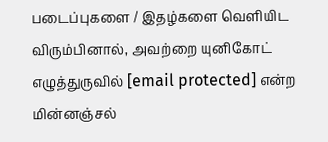படைப்புகளை / இதழ்களை வெளியிட விரும்பினால், அவற்றை யுனிகோட் எழுத்துருவில் [email protected] என்ற மின்னஞ்சல்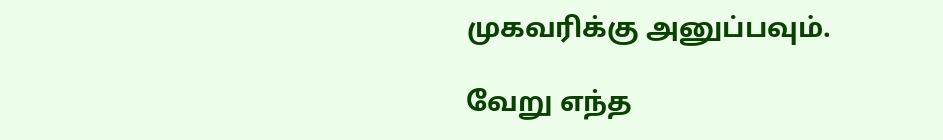முகவரிக்கு அனுப்பவும்.

வேறு எந்த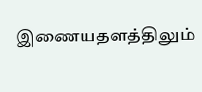இணையதளத்திலும்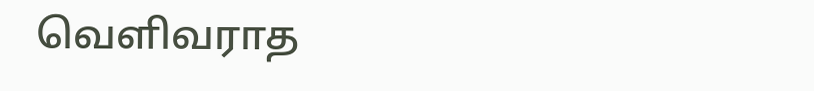வெளிவராத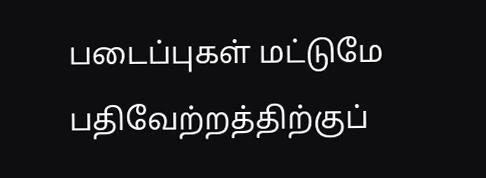படைப்புகள் மட்டுமே பதிவேற்றத்திற்குப்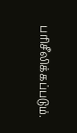பரிசீலிக்கப்படும்.